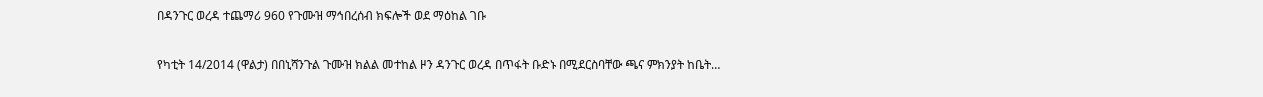በዳንጉር ወረዳ ተጨማሪ 960 የጉሙዝ ማኅበረሰብ ክፍሎች ወደ ማዕከል ገቡ

የካቲት 14/2014 (ዋልታ) በበኒሻንጉል ጉሙዝ ክልል መተከል ዞን ዳንጉር ወረዳ በጥፋት ቡድኑ በሚደርስባቸው ጫና ምክንያት ከቤት…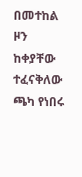በመተከል ዞን ከቀያቸው ተፈናቅለው ጫካ የነበሩ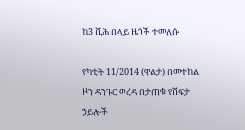ከ3 ሺሕ በላይ ዜጎች ተመለሱ

የካቲት 11/2014 (ዋልታ) በመተከል ዞን ዳንጉር ወረዳ በታጠቁ የሽፍታ ኃይሎች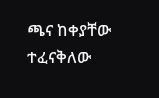ጫና ከቀያቸው ተፈናቅለው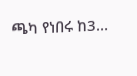ጫካ የነበሩ ከ3…